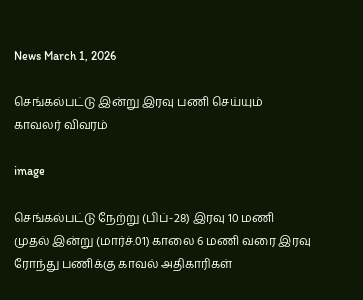News March 1, 2026

செங்கல்பட்டு இன்று இரவு பணி செய்யும் காவலர் விவரம்

image

செங்கல்பட்டு நேற்று (பிப்-28) இரவு 10 மணி முதல் இன்று (மார்ச்.01) காலை 6 மணி வரை இரவு ரோந்து பணிக்கு காவல் அதிகாரிகள்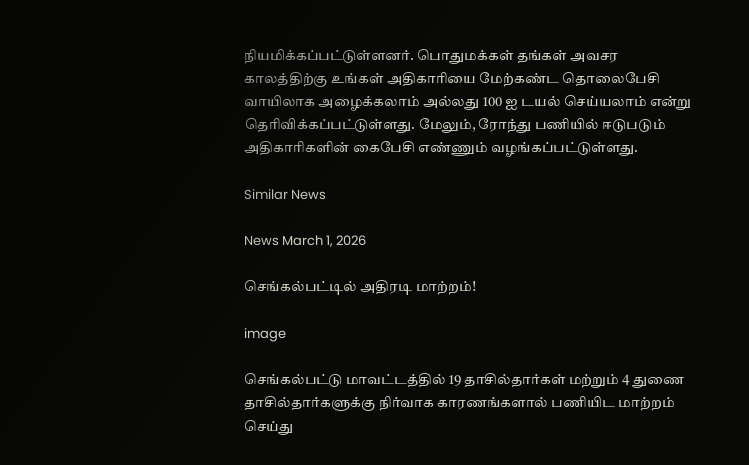நியமிக்கப்பட்டுள்ளனர். பொதுமக்கள் தங்கள் அவசர காலத்திற்கு உங்கள் அதிகாரியை மேற்கண்ட தொலைபேசி வாயிலாக அழைக்கலாம் அல்லது 100 ஐ டயல் செய்யலாம் என்று தெரிவிக்கப்பட்டுள்ளது. மேலும், ரோந்து பணியில் ஈடுபடும் அதிகாரிகளின் கைபேசி எண்ணும் வழங்கப்பட்டுள்ளது.

Similar News

News March 1, 2026

செங்கல்பட்டில் அதிரடி மாற்றம்!

image

செங்கல்பட்டு மாவட்டத்தில் 19 தாசில்தார்கள் மற்றும் 4 துணை தாசில்தார்களுக்கு நிர்வாக காரணங்களால் பணியிட மாற்றம் செய்து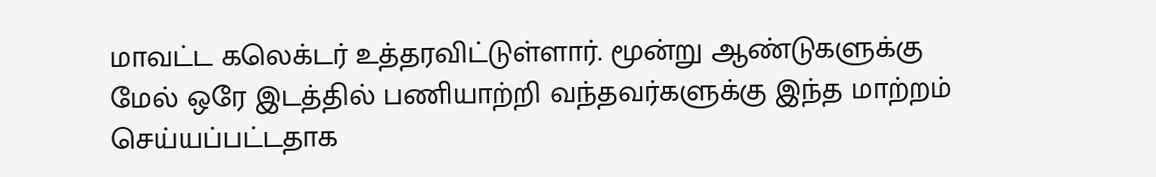மாவட்ட கலெக்டர் உத்தரவிட்டுள்ளார். மூன்று ஆண்டுகளுக்கு மேல் ஒரே இடத்தில் பணியாற்றி வந்தவர்களுக்கு இந்த மாற்றம் செய்யப்பட்டதாக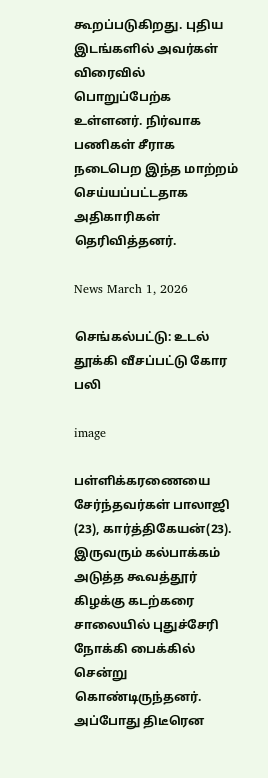கூறப்படுகிறது. புதிய இடங்களில் அவர்கள் விரைவில் பொறுப்பேற்க உள்ளனர். நிர்வாக பணிகள் சீராக நடைபெற இந்த மாற்றம் செய்யப்பட்டதாக அதிகாரிகள் தெரிவித்தனர்.

News March 1, 2026

செங்கல்பட்டு: உடல் தூக்கி வீசப்பட்டு கோர பலி

image

பள்ளிக்கரணையை சேர்ந்தவர்கள் பாலாஜி (23), கார்த்திகேயன்(23). இருவரும் கல்பாக்கம் அடுத்த கூவத்தூர் கிழக்கு கடற்கரை சாலையில் புதுச்சேரி நோக்கி பைக்கில் சென்று கொண்டிருந்தனர். அப்போது திடீரென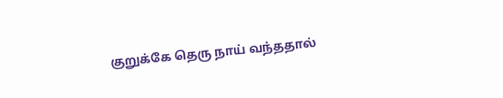குறுக்கே தெரு நாய் வந்ததால்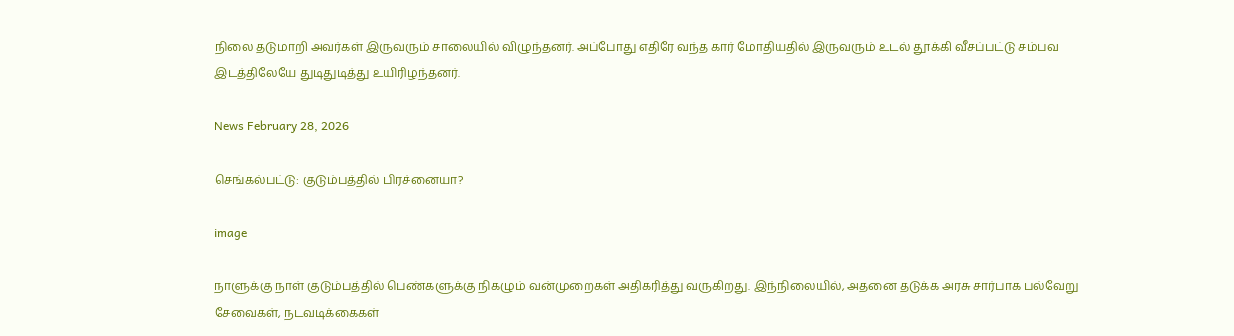நிலை தடுமாறி அவர்கள் இருவரும் சாலையில் விழுந்தனர். அப்போது எதிரே வந்த கார் மோதியதில் இருவரும் உடல் தூக்கி வீசப்பட்டு சம்பவ இடத்திலேயே துடிதுடித்து உயிரிழந்தனர்.

News February 28, 2026

செங்கல்பட்டு: குடும்பத்தில் பிரச்னையா?

image

நாளுக்கு நாள் குடும்பத்தில் பெண்களுக்கு நிகழும் வன்முறைகள் அதிகரித்து வருகிறது. இந்நிலையில், அதனை தடுக்க அரசு சார்பாக பல்வேறு சேவைகள், நடவடிக்கைகள்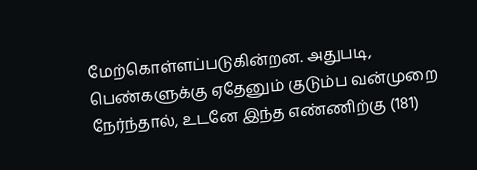மேற்கொள்ளப்படுகின்றன. அதுபடி, பெண்களுக்கு ஏதேனும் குடும்ப வன்முறை நேர்ந்தால், உடனே இந்த எண்ணிற்கு (181)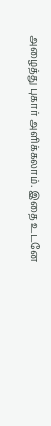அழைத்து புகார் அளிக்கலாம். இதை உடனே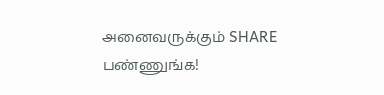அனைவருக்கும் SHARE பண்ணுங்க!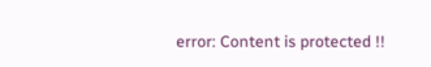error: Content is protected !!